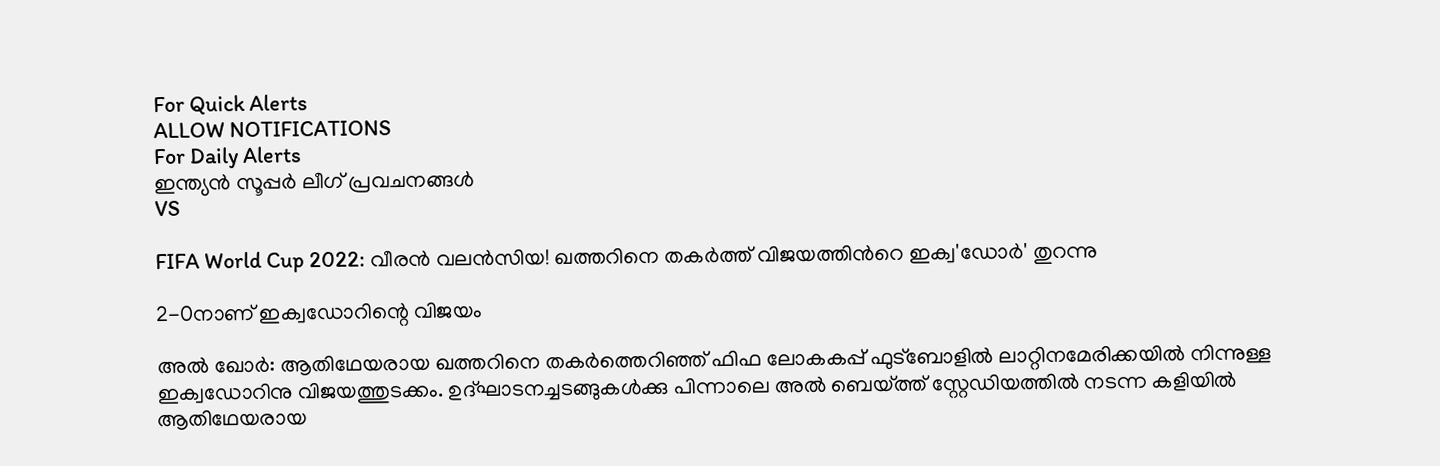For Quick Alerts
ALLOW NOTIFICATIONS
For Daily Alerts
ഇന്ത്യന്‍ സൂപ്പര്‍ ലീഗ്‌ പ്രവചനങ്ങൾ
VS

FIFA World Cup 2022: വീരന്‍ വലന്‍സിയ! ഖത്തറിനെ തകര്‍ത്ത് വിജയത്തിന്‍റെ ഇക്വ'ഡോര്‍' തുറന്നു

2-0നാണ് ഇക്വഡോറിന്റെ വിജയം

അല്‍ ഖോര്‍: ആതിഥേയരായ ഖത്തറിനെ തകര്‍ത്തെറിഞ്ഞ് ഫിഫ ലോകകപ്പ് ഫുട്‌ബോളില്‍ ലാറ്റിനമേരിക്കയില്‍ നിന്നുള്ള ഇക്വഡോറിനു വിജയത്തുടക്കം. ഉദ്ഘാടനച്ചടങ്ങുകള്‍ക്കു പിന്നാലെ അല്‍ ബെയ്ത്ത് സ്റ്റേഡിയത്തില്‍ നടന്ന കളിയില്‍ ആതിഥേയരായ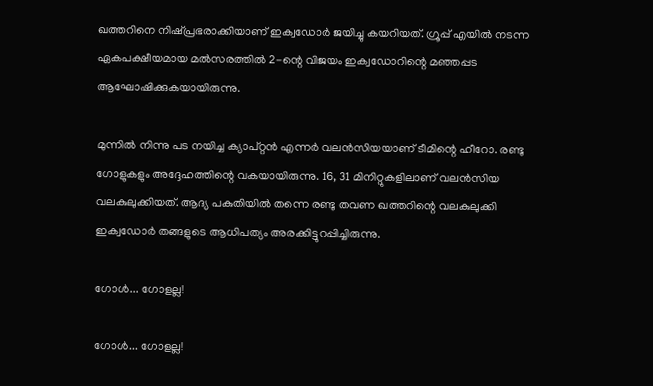ഖത്തറിനെ നിഷ്പ്രഭരാക്കിയാണ് ഇക്വഡോര്‍ ജയിച്ചു കയറിയത്. ഗ്രൂപ്പ് എയില്‍ നടന്ന ഏകപക്ഷീയമായ മല്‍സരത്തില്‍ 2-ന്റെ വിജയം ഇക്വഡോറിന്റെ മഞ്ഞപ്പട ആഘോഷിക്കുകയായിരുന്നു.

മുന്നില്‍ നിന്നു പട നയിച്ച ക്യാപ്റ്റന്‍ എന്നര്‍ വലന്‍സിയയാണ് ടീമിന്റെ ഹീറോ. രണ്ടു ഗോളുകളും അദ്ദേഹത്തിന്റെ വകയായിരുന്നു. 16, 31 മിനിറ്റുകളിലാണ് വലന്‍സിയ വലകുലുക്കിയത്. ആദ്യ പകുതിയില്‍ തന്നെ രണ്ടു തവണ ഖത്തറിന്റെ വലകുലുക്കി ഇക്വഡോര്‍ തങ്ങളുടെ ആധിപത്യം അരക്കിട്ടുറപ്പിച്ചിരുന്നു.

ഗോള്‍... ഗോളല്ല!

ഗോള്‍... ഗോളല്ല!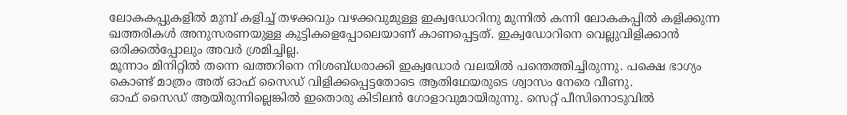ലോകകപ്പുകളില്‍ മുമ്പ് കളിച്ച് തഴക്കവും വഴക്കവുമുള്ള ഇക്വഡോറിനു മുന്നില്‍ കന്നി ലോകകപ്പില്‍ കളിക്കുന്ന ഖത്തരികള്‍ അനുസരണയുള്ള കുട്ടികളെപ്പോലെയാണ് കാണപ്പെട്ടത്. ഇക്വഡോറിനെ വെല്ലുവിളിക്കാന്‍ ഒരിക്കല്‍പ്പോലും അവര്‍ ശ്രമിച്ചില്ല.
മൂന്നാം മിനിറ്റില്‍ തന്നെ ഖത്തറിനെ നിശബ്ധരാക്കി ഇക്വഡോര്‍ വലയില്‍ പന്തെത്തിച്ചിരുന്നു. പക്ഷെ ഭാഗ്യം കൊണ്ട് മാത്രം അത് ഓഫ് സൈഡ് വിളിക്കപ്പെട്ടതോടെ ആതിഥേയരുടെ ശ്വാസം നേരെ വീണു.
ഓഫ് സൈഡ് ആയിരുന്നില്ലെങ്കില്‍ ഇതൊരു കിടിലന്‍ ഗോളാവുമായിരുന്നു. സെറ്റ് പീസിനൊടുവില്‍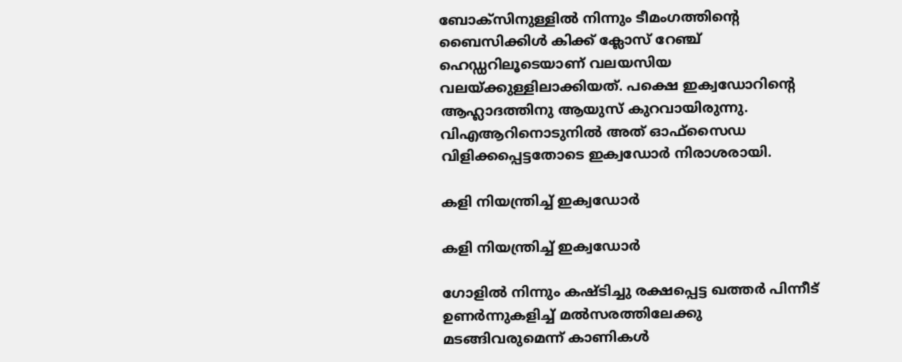ബോക്‌സിനുള്ളില്‍ നിന്നും ടീമംഗത്തിന്റെ ബൈസിക്കിള്‍ കിക്ക് ക്ലോസ് റേഞ്ച് ഹെഡ്ഡറിലൂടെയാണ് വലയസിയ വലയ്ക്കുള്ളിലാക്കിയത്. പക്ഷെ ഇക്വഡോറിന്റെ ആഹ്ലാദത്തിനു ആയുസ് കുറവായിരുന്നു. വിഎആറിനൊടുനില്‍ അത് ഓഫ്‌സൈഡ വിളിക്കപ്പെട്ടതോടെ ഇക്വഡോര്‍ നിരാശരായി.

കളി നിയന്ത്രിച്ച് ഇക്വഡോര്‍

കളി നിയന്ത്രിച്ച് ഇക്വഡോര്‍

ഗോളില്‍ നിന്നും കഷ്ടിച്ചു രക്ഷപ്പെട്ട ഖത്തര്‍ പിന്നീട് ഉണര്‍ന്നുകളിച്ച് മല്‍സരത്തിലേക്കു മടങ്ങിവരുമെന്ന് കാണികള്‍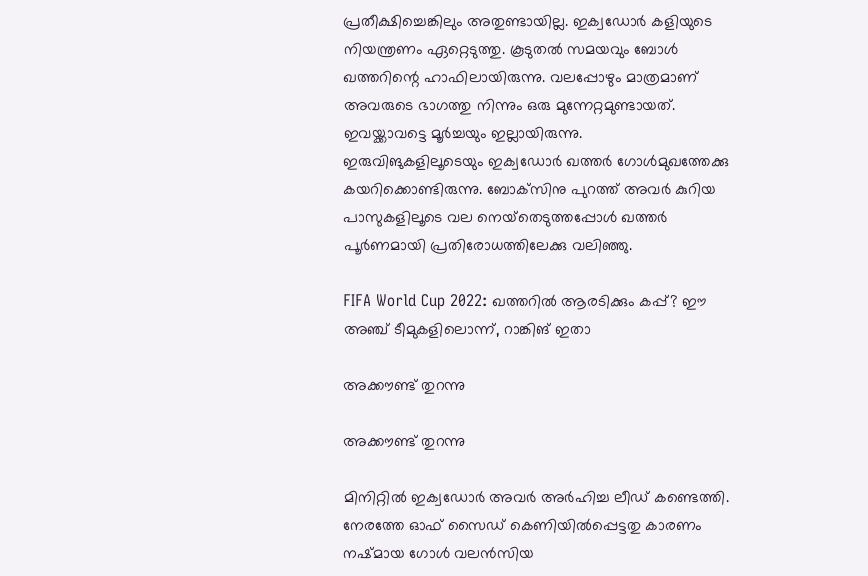പ്രതീക്ഷിച്ചെങ്കിലും അതുണ്ടായില്ല. ഇക്വഡോര്‍ കളിയുടെ നിയന്ത്രണം ഏറ്റെടുത്തു. കൂടുതല്‍ സമയവും ബോള്‍ ഖത്തറിന്റെ ഹാഫിലായിരുന്നു. വലപ്പോഴും മാത്രമാണ് അവരുടെ ഭാഗത്തു നിന്നും ഒരു മുന്നേറ്റമുണ്ടായത്. ഇവയ്ക്കാവട്ടെ മൂര്‍ച്ചയും ഇല്ലായിരുന്നു.
ഇരുവിങുകളിലൂടെയും ഇക്വഡോര്‍ ഖത്തര്‍ ഗോള്‍മുഖത്തേക്കു കയറിക്കൊണ്ടിരുന്നു. ബോക്‌സിനു പുറത്ത് അവര്‍ കുറിയ പാസുകളിലൂടെ വല നെയ്‌തെടുത്തപ്പോള്‍ ഖത്തര്‍ പൂര്‍ണമായി പ്രതിരോധത്തിലേക്കു വലിഞ്ഞു.

FIFA World Cup 2022: ഖത്തറില്‍ ആരടിക്കും കപ്പ്? ഈ അഞ്ച് ടീമുകളിലൊന്ന്, റാങ്കിങ് ഇതാ

അക്കൗണ്ട് തുറന്നു

അക്കൗണ്ട് തുറന്നു

മിനിറ്റില്‍ ഇക്വഡോര്‍ അവര്‍ അര്‍ഹിച്ച ലീഡ് കണ്ടെത്തി. നേരത്തേ ഓഫ് സൈഡ് കെണിയില്‍പ്പെട്ടതു കാരണം നഷ്മായ ഗോള്‍ വലന്‍സിയ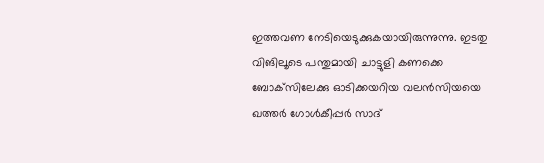ഇത്തവണ നേടിയെടുക്കുകയായിരുന്നുന്നു. ഇടതു വിങിലൂടെ പന്തുമായി ചാട്ടുളി കണക്കെ ബോക്‌സിലേക്കു ഓടിക്കയറിയ വലന്‍സിയയെ ഖത്തര്‍ ഗോള്‍കീപ്പര്‍ സാദ്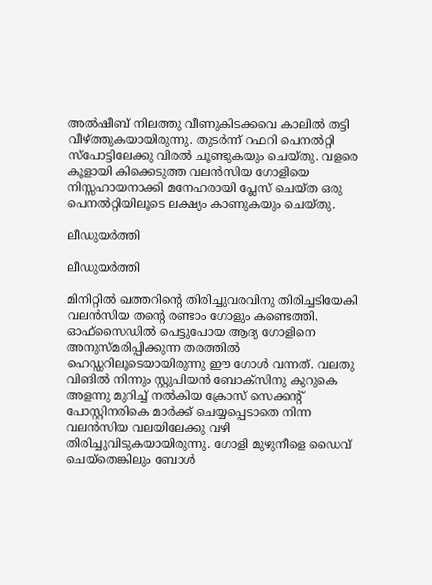അല്‍ഷീബ് നിലത്തു വീണുകിടക്കവെ കാലില്‍ തട്ടി വീഴ്ത്തുകയായിരുന്നു. തുടര്‍ന്ന് റഫറി പെനല്‍റ്റി സ്‌പോട്ടിലേക്കു വിരല്‍ ചൂണ്ടുകയും ചെയ്തു. വളരെ കൂളായി കിക്കെടുത്ത വലന്‍സിയ ഗോളിയെ നിസ്സഹായനാക്കി മനേഹരായി പ്ലേസ് ചെയ്ത ഒരു പെനല്‍റ്റിയിലൂടെ ലക്ഷ്യം കാണുകയും ചെയ്തു.

ലീഡുയര്‍ത്തി

ലീഡുയര്‍ത്തി

മിനിറ്റില്‍ ഖത്തറിന്റെ തിരിച്ചുവരവിനു തിരിച്ചടിയേകി വലന്‍സിയ തന്റെ രണ്ടാം ഗോളും കണ്ടെത്തി. ഓഫ്‌സൈഡില്‍ പെട്ടുപോയ ആദ്യ ഗോളിനെ അനുസ്മരിപ്പിക്കുന്ന തരത്തില്‍ ഹെഡ്ഡറിലൂടെയായിരുന്നു ഈ ഗോള്‍ വന്നത്. വലതു വിങില്‍ നിന്നും സ്റ്റുപിയന്‍ ബോക്‌സിനു കുറുകെ അളന്നു മുറിച്ച് നല്‍കിയ ക്രോസ് സെക്കന്റ് പോസ്റ്റിനരികെ മാര്‍ക്ക് ചെയ്യപ്പെടാതെ നിന്ന വലന്‍സിയ വലയിലേക്കു വഴി തിരിച്ചുവിടുകയായിരുന്നു. ഗോളി മുഴുനീളെ ഡൈവ് ചെയ്‌തെങ്കിലും ബോള്‍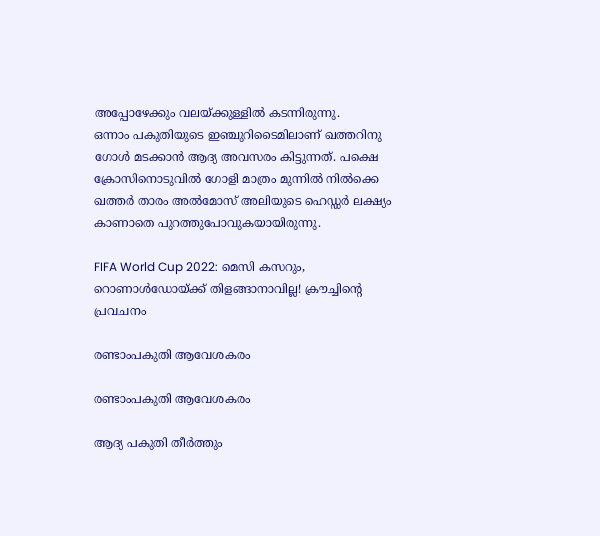അപ്പോഴേക്കും വലയ്ക്കുള്ളില്‍ കടന്നിരുന്നു.
ഒന്നാം പകുതിയുടെ ഇഞ്ചുറിടൈമിലാണ് ഖത്തറിനു ഗോള്‍ മടക്കാന്‍ ആദ്യ അവസരം കിട്ടുന്നത്. പക്ഷെ ക്രോസിനൊടുവില്‍ ഗോളി മാത്രം മുന്നില്‍ നില്‍ക്കെ ഖത്തര്‍ താരം അല്‍മോസ് അലിയുടെ ഹെഡ്ഡര്‍ ലക്ഷ്യം കാണാതെ പുറത്തുപോവുകയായിരുന്നു.

FIFA World Cup 2022: മെസി കസറും, റൊണാള്‍ഡോയ്ക്ക് തിളങ്ങാനാവില്ല! ക്രൗച്ചിന്റെ പ്രവചനം

രണ്ടാംപകുതി ആവേശകരം

രണ്ടാംപകുതി ആവേശകരം

ആദ്യ പകുതി തീര്‍ത്തും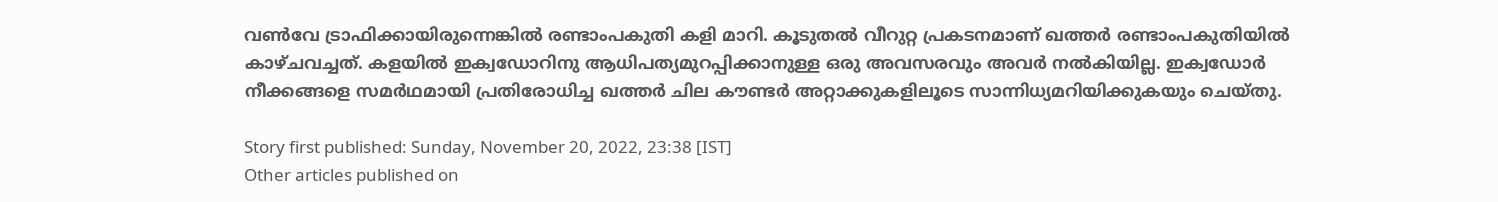വണ്‍വേ ട്രാഫിക്കായിരുന്നെങ്കില്‍ രണ്ടാംപകുതി കളി മാറി. കൂടുതല്‍ വീറുറ്റ പ്രകടനമാണ് ഖത്തര്‍ രണ്ടാംപകുതിയില്‍ കാഴ്ചവച്ചത്. കളയില്‍ ഇക്വഡോറിനു ആധിപത്യമുറപ്പിക്കാനുള്ള ഒരു അവസരവും അവര്‍ നല്‍കിയില്ല. ഇക്വഡോര്‍ നീക്കങ്ങളെ സമര്‍ഥമായി പ്രതിരോധിച്ച ഖത്തര്‍ ചില കൗണ്ടര്‍ അറ്റാക്കുകളിലൂടെ സാന്നിധ്യമറിയിക്കുകയും ചെയ്തു.

Story first published: Sunday, November 20, 2022, 23:38 [IST]
Other articles published on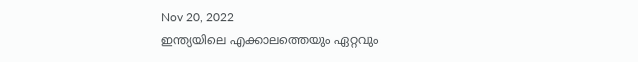Nov 20, 2022
ഇന്ത്യയിലെ എക്കാലത്തെയും ഏറ്റവും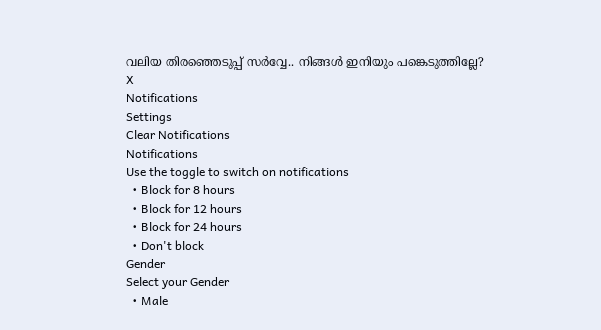വലിയ തിരഞ്ഞെടുപ്പ് സർവ്വേ.. നിങ്ങൾ ഇനിയും പങ്കെടുത്തില്ലേ?
X
Notifications
Settings
Clear Notifications
Notifications
Use the toggle to switch on notifications
  • Block for 8 hours
  • Block for 12 hours
  • Block for 24 hours
  • Don't block
Gender
Select your Gender
  • Male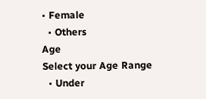• Female
  • Others
Age
Select your Age Range
  • Under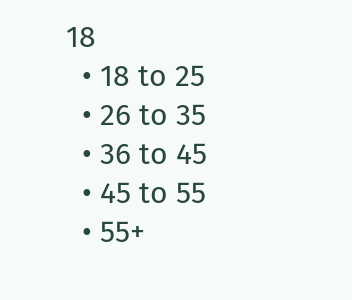18
  • 18 to 25
  • 26 to 35
  • 36 to 45
  • 45 to 55
  • 55+